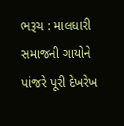ભરૂચ : માલધારી સમાજની ગાયોને પાંજરે પૂરી દેખરેખ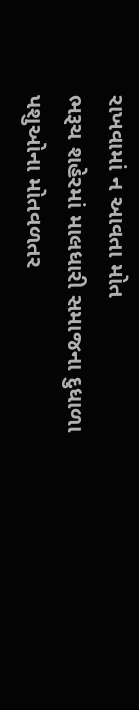રાખવામાં ન આવતા મોત
ભરૂચ શહેરમાં માલધારી સમાજના દુધાળા પશુઓના મોતવળતર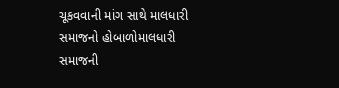ચૂકવવાની માંગ સાથે માલધારી સમાજનો હોબાળોમાલધારી સમાજની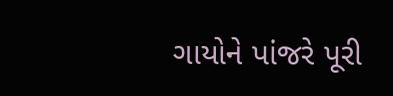ગાયોને પાંજરે પૂરી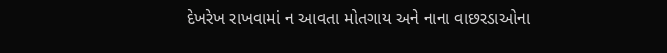દેખરેખ રાખવામાં ન આવતા મોતગાય અને નાના વાછરડાઓના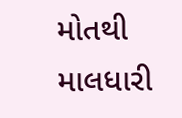મોતથી માલધારી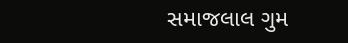સમાજલાલ ગુમ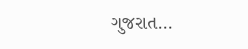ગુજરાત…